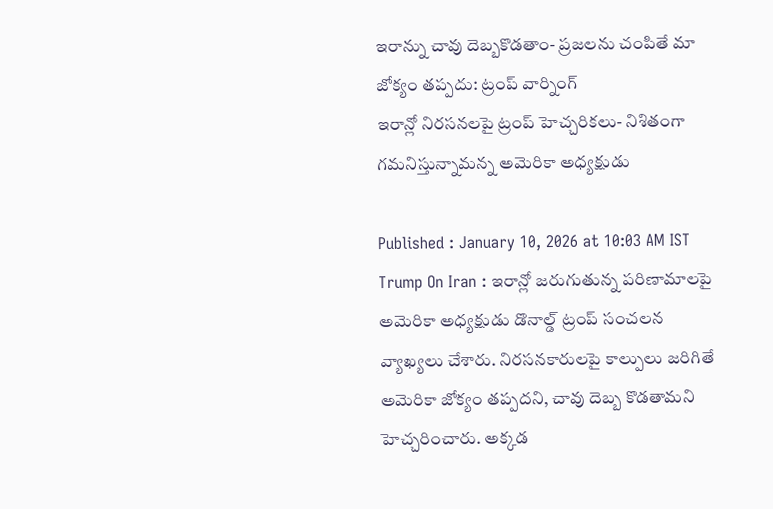ఇరాన్ను చావు దెబ్బకొడతాం- ప్రజలను చంపితే మా జోక్యం తప్పదు: ట్రంప్ వార్నింగ్
ఇరాన్లో నిరసనలపై ట్రంప్ హెచ్చరికలు- నిశితంగా గమనిస్తున్నామన్న అమెరికా అధ్యక్షుడు

Published : January 10, 2026 at 10:03 AM IST
Trump On Iran : ఇరాన్లో జరుగుతున్న పరిణామాలపై అమెరికా అధ్యక్షుడు డొనాల్డ్ ట్రంప్ సంచలన వ్యాఖ్యలు చేశారు. నిరసనకారులపై కాల్పులు జరిగితే అమెరికా జోక్యం తప్పదని, చావు దెబ్బ కొడతామని హెచ్చరించారు. అక్కడ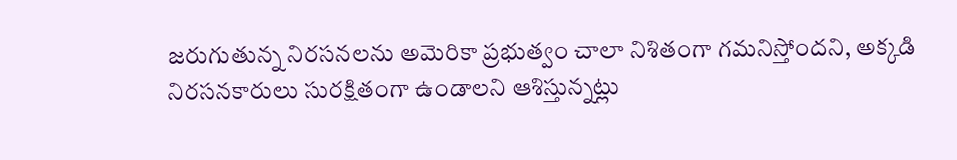జరుగుతున్న నిరసనలను అమెరికా ప్రభుత్వం చాలా నిశితంగా గమనిస్తోందని, అక్కడి నిరసనకారులు సురక్షితంగా ఉండాలని ఆశిస్తున్నట్లు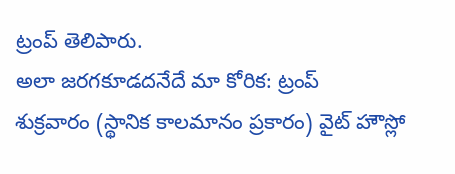ట్రంప్ తెలిపారు.
అలా జరగకూడదనేదే మా కోరిక: ట్రంప్
శుక్రవారం (స్థానిక కాలమానం ప్రకారం) వైట్ హౌస్లో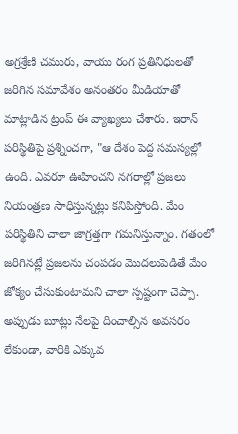అగ్రశ్రేణి చమురు, వాయు రంగ ప్రతినిధులతో జరిగిన సమావేశం అనంతరం మీడియాతో మాట్లాడిన ట్రంప్ ఈ వ్యాఖ్యలు చేశారు. ఇరాన్ పరిస్థితిపై ప్రశ్నించగా, "ఆ దేశం పెద్ద సమస్యల్లో ఉంది. ఎవరూ ఊహించని నగరాల్లో ప్రజలు నియంత్రణ సాధిస్తున్నట్లు కనిపిస్తోంది. మేం పరిస్థితిని చాలా జాగ్రత్తగా గమనిస్తున్నాం. గతంలో జరిగినట్లే ప్రజలను చంపడం మొదలుపెడితే మేం జోక్యం చేసుకుంటామని చాలా స్పష్టంగా చెప్పా. అప్పుడు బూట్లు నేలపై దించాల్సిన అవసరం లేకుండా, వారికి ఎక్కువ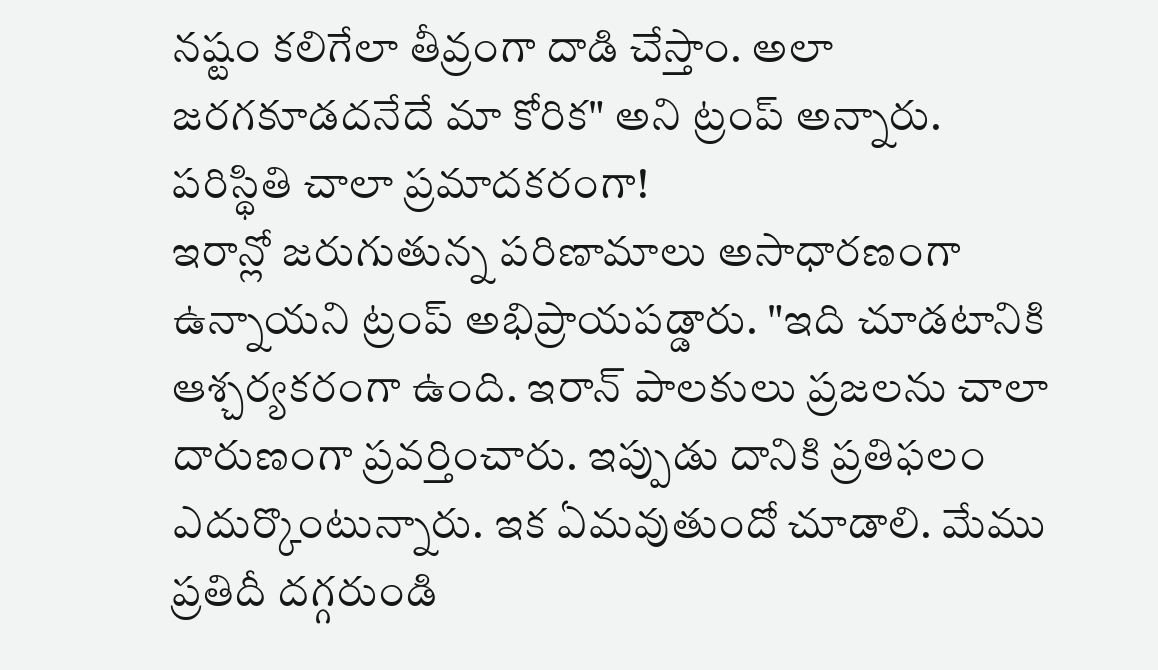నష్టం కలిగేలా తీవ్రంగా దాడి చేస్తాం. అలా జరగకూడదనేదే మా కోరిక" అని ట్రంప్ అన్నారు.
పరిస్థితి చాలా ప్రమాదకరంగా!
ఇరాన్లో జరుగుతున్న పరిణామాలు అసాధారణంగా ఉన్నాయని ట్రంప్ అభిప్రాయపడ్డారు. "ఇది చూడటానికి ఆశ్చర్యకరంగా ఉంది. ఇరాన్ పాలకులు ప్రజలను చాలా దారుణంగా ప్రవర్తించారు. ఇప్పుడు దానికి ప్రతిఫలం ఎదుర్కొంటున్నారు. ఇక ఏమవుతుందో చూడాలి. మేము ప్రతిదీ దగ్గరుండి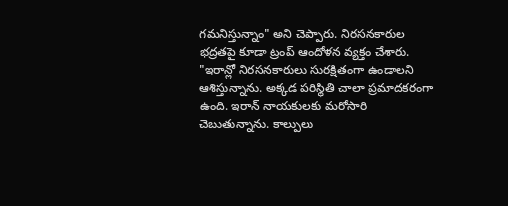గమనిస్తున్నాం" అని చెప్పారు. నిరసనకారుల భద్రతపై కూడా ట్రంప్ ఆందోళన వ్యక్తం చేశారు. "ఇరాన్లో నిరసనకారులు సురక్షితంగా ఉండాలని ఆశిస్తున్నాను. అక్కడ పరిస్థితి చాలా ప్రమాదకరంగా ఉంది. ఇరాన్ నాయకులకు మరోసారి చెబుతున్నాను. కాల్పులు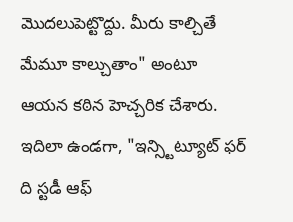మొదలుపెట్టొద్దు. మీరు కాల్చితే మేమూ కాల్చుతాం" అంటూ ఆయన కఠిన హెచ్చరిక చేశారు.
ఇదిలా ఉండగా, "ఇన్స్టిట్యూట్ ఫర్ ది స్టడీ ఆఫ్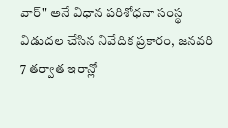వార్" అనే విధాన పరిశోధనా సంస్థ విడుదల చేసిన నివేదిక ప్రకారం, జనవరి 7 తర్వాత ఇరాన్లో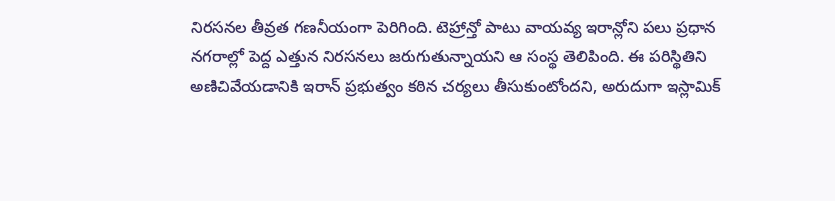నిరసనల తీవ్రత గణనీయంగా పెరిగింది. టెహ్రాన్తో పాటు వాయవ్య ఇరాన్లోని పలు ప్రధాన నగరాల్లో పెద్ద ఎత్తున నిరసనలు జరుగుతున్నాయని ఆ సంస్థ తెలిపింది. ఈ పరిస్థితిని అణిచివేయడానికి ఇరాన్ ప్రభుత్వం కఠిన చర్యలు తీసుకుంటోందని, అరుదుగా ఇస్లామిక్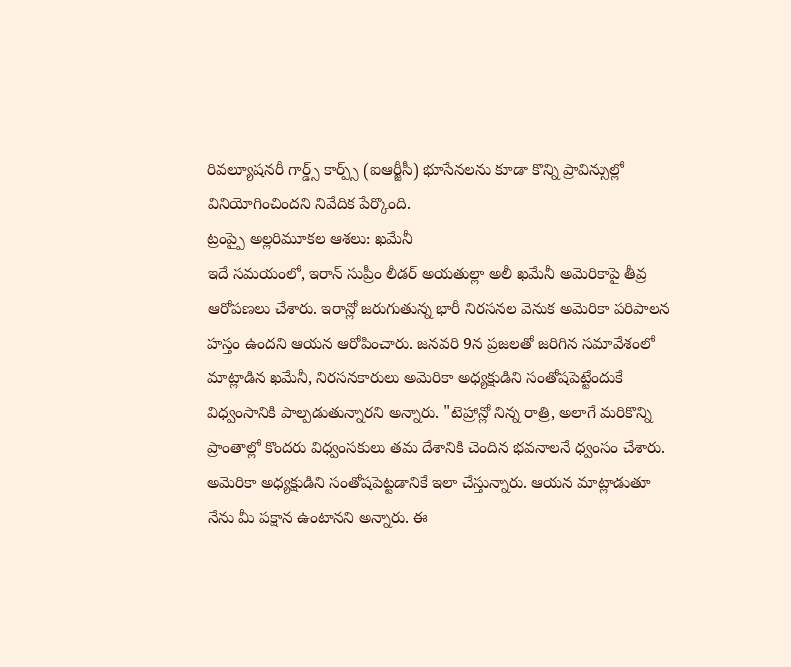రివల్యూషనరీ గార్డ్స్ కార్ప్స్ (ఐఆర్జీసీ) భూసేనలను కూడా కొన్ని ప్రావిన్సుల్లో వినియోగించిందని నివేదిక పేర్కొంది.
ట్రంప్పై అల్లరిమూకల ఆశలు: ఖమేనీ
ఇదే సమయంలో, ఇరాన్ సుప్రీం లీడర్ అయతుల్లా అలీ ఖమేనీ అమెరికాపై తీవ్ర ఆరోపణలు చేశారు. ఇరాన్లో జరుగుతున్న భారీ నిరసనల వెనుక అమెరికా పరిపాలన హస్తం ఉందని ఆయన ఆరోపించారు. జనవరి 9న ప్రజలతో జరిగిన సమావేశంలో మాట్లాడిన ఖమేనీ, నిరసనకారులు అమెరికా అధ్యక్షుడిని సంతోషపెట్టేందుకే విధ్వంసానికి పాల్పడుతున్నారని అన్నారు. "టెహ్రాన్లో నిన్న రాత్రి, అలాగే మరికొన్ని ప్రాంతాల్లో కొందరు విధ్వంసకులు తమ దేశానికి చెందిన భవనాలనే ధ్వంసం చేశారు. అమెరికా అధ్యక్షుడిని సంతోషపెట్టడానికే ఇలా చేస్తున్నారు. ఆయన మాట్లాడుతూ నేను మీ పక్షాన ఉంటానని అన్నారు. ఈ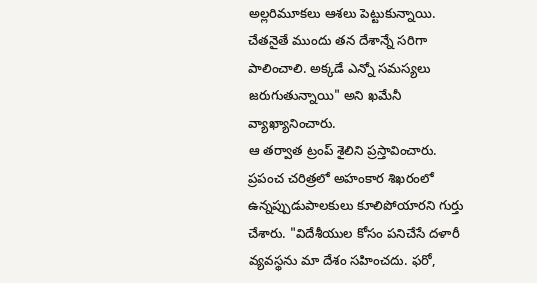అల్లరిమూకలు ఆశలు పెట్టుకున్నాయి. చేతనైతే ముందు తన దేశాన్నే సరిగా పాలించాలి. అక్కడే ఎన్నో సమస్యలు జరుగుతున్నాయి" అని ఖమేనీ వ్యాఖ్యానించారు.
ఆ తర్వాత ట్రంప్ శైలిని ప్రస్తావించారు. ప్రపంచ చరిత్రలో అహంకార శిఖరంలో ఉన్నప్పుడుపాలకులు కూలిపోయారని గుర్తు చేశారు. "విదేశీయుల కోసం పనిచేసే దళారీ వ్యవస్థను మా దేశం సహించదు. ఫరో,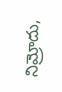నిమ్రోదు,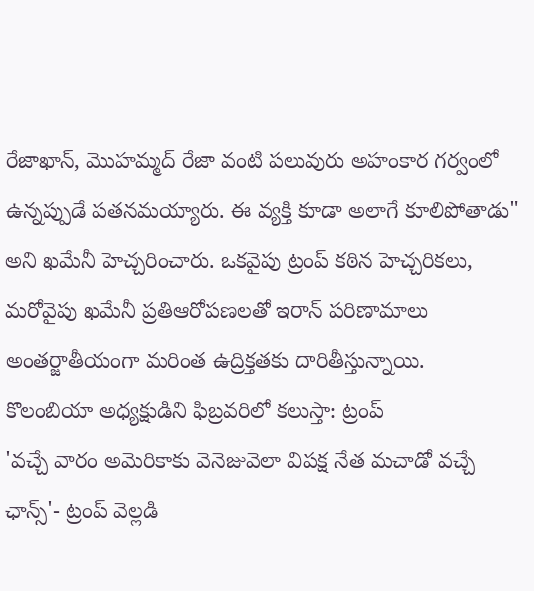రేజాఖాన్, మొహమ్మద్ రేజా వంటి పలువురు అహంకార గర్వంలో ఉన్నప్పుడే పతనమయ్యారు. ఈ వ్యక్తి కూడా అలాగే కూలిపోతాడు" అని ఖమేనీ హెచ్చరించారు. ఒకవైపు ట్రంప్ కఠిన హెచ్చరికలు, మరోవైపు ఖమేనీ ప్రతిఆరోపణలతో ఇరాన్ పరిణామాలు అంతర్జాతీయంగా మరింత ఉద్రిక్తతకు దారితీస్తున్నాయి.
కొలంబియా అధ్యక్షుడిని ఫిబ్రవరిలో కలుస్తా: ట్రంప్
'వచ్చే వారం అమెరికాకు వెనెజువెలా విపక్ష నేత మచాడో వచ్చే ఛాన్స్'- ట్రంప్ వెల్లడి